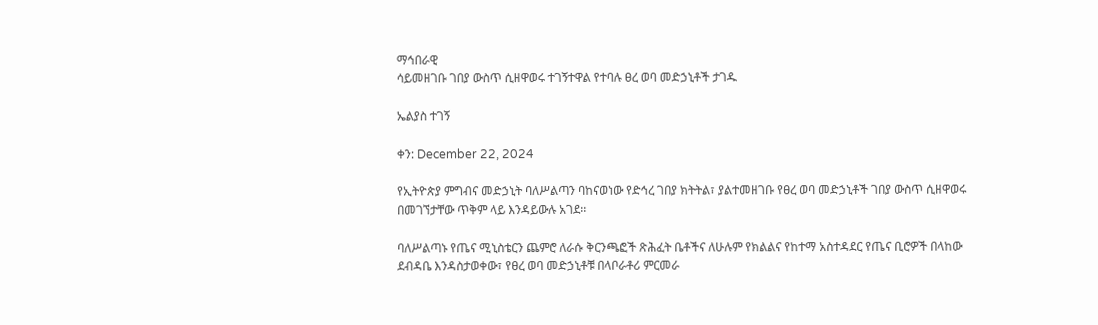ማኅበራዊ
ሳይመዘገቡ ገበያ ውስጥ ሲዘዋወሩ ተገኝተዋል የተባሉ ፀረ ወባ መድኃኒቶች ታገዱ

ኤልያስ ተገኝ

ቀን: December 22, 2024

የኢትዮጵያ ምግብና መድኃኒት ባለሥልጣን ባከናወነው የድኅረ ገበያ ክትትል፣ ያልተመዘገቡ የፀረ ወባ መድኃኒቶች ገበያ ውስጥ ሲዘዋወሩ በመገኘታቸው ጥቅም ላይ እንዳይውሉ አገደ፡፡

ባለሥልጣኑ የጤና ሚኒስቴርን ጨምሮ ለራሱ ቅርንጫፎች ጽሕፈት ቤቶችና ለሁሉም የክልልና የከተማ አስተዳደር የጤና ቢሮዎች በላከው ደብዳቤ እንዳስታወቀው፣ የፀረ ወባ መድኃኒቶቹ በላቦራቶሪ ምርመራ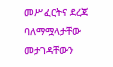መሥፈርትና ደረጃ ባለማሟላታቸው መታገዳቸውን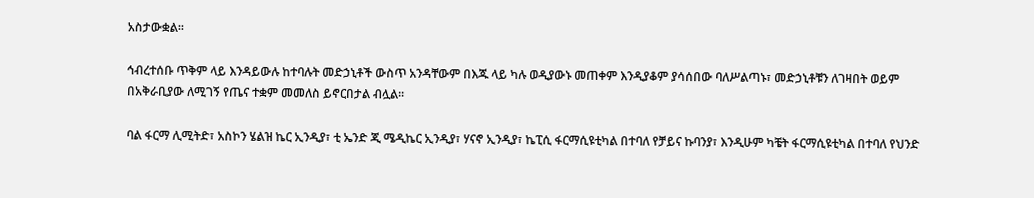አስታውቋል፡፡

ኅብረተሰቡ ጥቅም ላይ እንዳይውሉ ከተባሉት መድኃኒቶች ውስጥ አንዳቸውም በእጁ ላይ ካሉ ወዲያውኑ መጠቀም እንዲያቆም ያሳሰበው ባለሥልጣኑ፣ መድኃኒቶቹን ለገዛበት ወይም በአቅራቢያው ለሚገኝ የጤና ተቋም መመለስ ይኖርበታል ብሏል፡፡

ባል ፋርማ ሊሚትድ፣ አስኮን ሄልዝ ኬር ኢንዲያ፣ ቲ ኤንድ ጂ ሜዲኬር ኢንዲያ፣ ሃናኖ ኢንዲያ፣ ኬፒሲ ፋርማሲዩቲካል በተባለ የቻይና ኩባንያ፣ እንዲሁም ካቼት ፋርማሲዩቲካል በተባለ የህንድ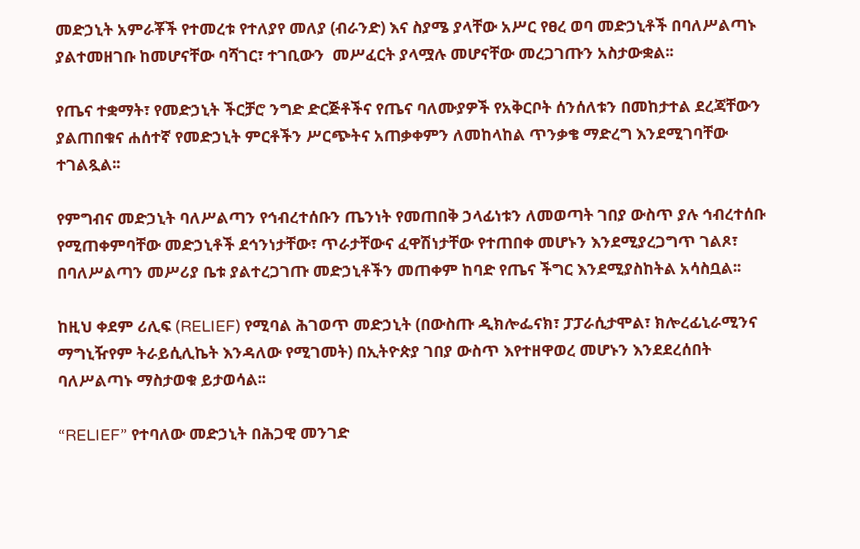መድኃኒት አምራቾች የተመረቱ የተለያየ መለያ (ብራንድ) እና ስያሜ ያላቸው አሥር የፀረ ወባ መድኃኒቶች በባለሥልጣኑ ያልተመዘገቡ ከመሆናቸው ባሻገር፣ ተገቢውን  መሥፈርት ያላሟሉ መሆናቸው መረጋገጡን አስታውቋል፡፡

የጤና ተቋማት፣ የመድኃኒት ችርቻሮ ንግድ ድርጅቶችና የጤና ባለሙያዎች የአቅርቦት ሰንሰለቱን በመከታተል ደረጃቸውን ያልጠበቁና ሐሰተኛ የመድኃኒት ምርቶችን ሥርጭትና አጠቃቀምን ለመከላከል ጥንቃቄ ማድረግ እንደሚገባቸው ተገልጿል፡፡

የምግብና መድኃኒት ባለሥልጣን የኅብረተሰቡን ጤንነት የመጠበቅ ኃላፊነቱን ለመወጣት ገበያ ውስጥ ያሉ ኅብረተሰቡ የሚጠቀምባቸው መድኃኒቶች ደኅንነታቸው፣ ጥራታቸውና ፈዋሽነታቸው የተጠበቀ መሆኑን እንደሚያረጋግጥ ገልጾ፣ በባለሥልጣን መሥሪያ ቤቱ ያልተረጋገጡ መድኃኒቶችን መጠቀም ከባድ የጤና ችግር እንደሚያስከትል አሳስቧል፡፡

ከዚህ ቀደም ሪሊፍ (RELIEF) የሚባል ሕገወጥ መድኃኒት (በውስጡ ዲክሎፌናክ፣ ፓፓራሲታሞል፣ ክሎረፊኒራሚንና ማግኒዥየም ትራይሲሊኬት እንዳለው የሚገመት) በኢትዮጵያ ገበያ ውስጥ እየተዘዋወረ መሆኑን እንደደረሰበት ባለሥልጣኑ ማስታወቁ ይታወሳል፡፡

“RELIEF” የተባለው መድኃኒት በሕጋዊ መንገድ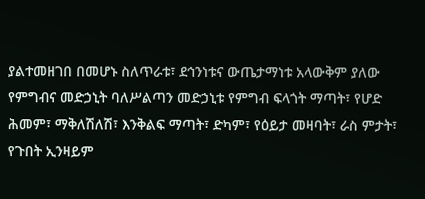ያልተመዘገበ በመሆኑ ስለጥራቱ፣ ደኅንነቱና ውጤታማነቱ አላውቅም ያለው የምግብና መድኃኒት ባለሥልጣን መድኃኒቱ የምግብ ፍላጎት ማጣት፣ የሆድ ሕመም፣ ማቅለሽለሽ፣ እንቅልፍ ማጣት፣ ድካም፣ የዕይታ መዛባት፣ ራስ ምታት፣ የጉበት ኢንዛይም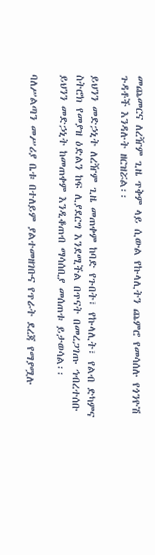መጨመርና ለረዥም ጊዜ ጥቅም ላይ ሲውል የኩላሊትን ጨምሮ የመሳሰሉ የጎንዮሽ ጉዳቶች እንዳሉት ዘርዝሯል፡፡

ይህንን መድኃኒት ለረዥም ጊዜ መጠቀም ከባድ የጉበት፣ የኩላሊት፣ የልብ ድካምና ስትሮክ የመያዝ ዕድልን ከፍ ሊያደርግ እንደሚችል በጥናት በመረጋገጡ ኅብረተሰቡ ይህንን መድኃኒት ከመጠቀም እንዲቆጠብ ማሳሰቢያ መሰጠቱ ይታወሳል፡፡

ባለሥልጣን መሥሪያ ቤቱ በተለይም ያልተመዘገቡና የጥራት ደረጃ የማያሟሉ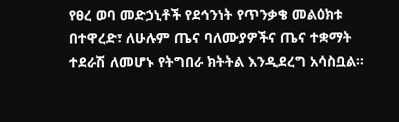የፀረ ወባ መድኃኒቶች የደኅንነት የጥንቃቄ መልዕክቱ በተዋረድ፣ ለሁሉም ጤና ባለሙያዎችና ጤና ተቋማት ተደራሽ ለመሆኑ የትግበራ ክትትል እንዲደረግ አሳስቧል፡፡